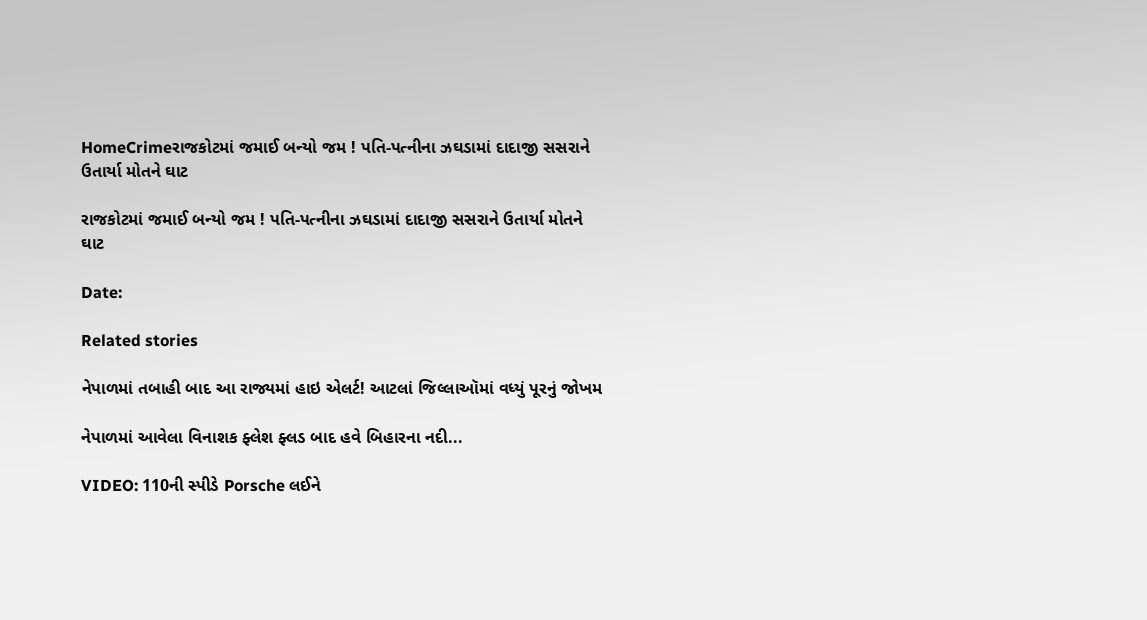HomeCrimeરાજકોટમાં જમાઈ બન્યો જમ ! પતિ-પત્નીના ઝઘડામાં દાદાજી સસરાને ઉતાર્યા મોતને ઘાટ

રાજકોટમાં જમાઈ બન્યો જમ ! પતિ-પત્નીના ઝઘડામાં દાદાજી સસરાને ઉતાર્યા મોતને ઘાટ

Date:

Related stories

નેપાળમાં તબાહી બાદ આ રાજ્યમાં હાઇ એલર્ટ! આટલાં જિલ્લાઑમાં વધ્યું પૂરનું જોખમ

નેપાળમાં આવેલા વિનાશક ફ્લેશ ફ્લડ બાદ હવે બિહારના નદી...

VIDEO: 110ની સ્પીડે Porsche લઈને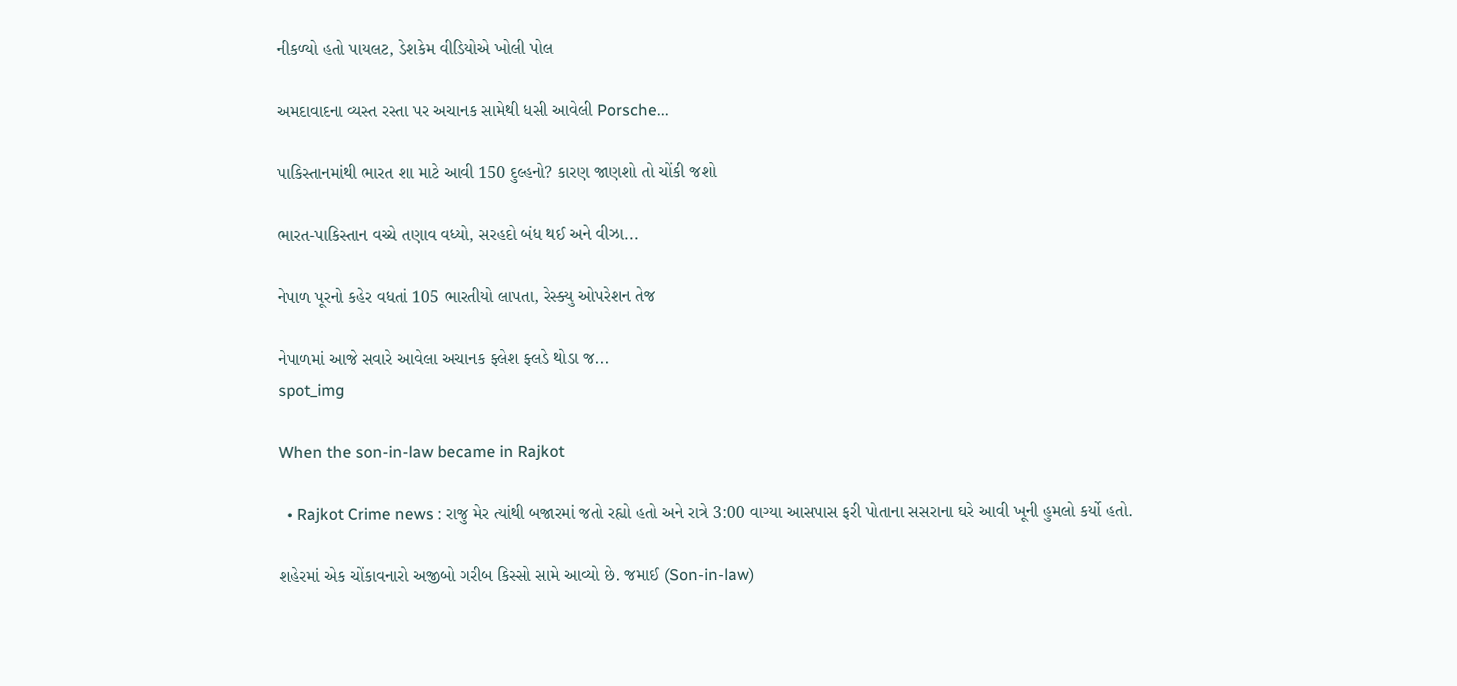નીકળ્યો હતો પાયલટ, ડેશકેમ વીડિયોએ ખોલી પોલ

અમદાવાદના વ્યસ્ત રસ્તા પર અચાનક સામેથી ધસી આવેલી Porsche...

પાકિસ્તાનમાંથી ભારત શા માટે આવી 150 દુલ્હનો? કારણ જાણશો તો ચોંકી જશો

ભારત-પાકિસ્તાન વચ્ચે તણાવ વધ્યો, સરહદો બંધ થઈ અને વીઝા...

નેપાળ પૂરનો કહેર વધતાં 105 ભારતીયો લાપતા, રેસ્ક્યુ ઓપરેશન તેજ

નેપાળમાં આજે સવારે આવેલા અચાનક ફ્લેશ ફ્લડે થોડા જ...
spot_img

When the son-in-law became in Rajkot

  • Rajkot Crime news : રાજુ મેર ત્યાંથી બજારમાં જતો રહ્યો હતો અને રાત્રે 3:00 વાગ્યા આસપાસ ફરી પોતાના સસરાના ઘરે આવી ખૂની હુમલો કર્યો હતો.

શહેરમાં એક ચોંકાવનારો અજીબો ગરીબ કિસ્સો સામે આવ્યો છે. જમાઈ (Son-in-law)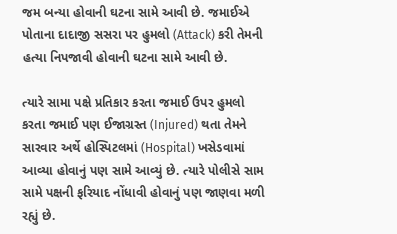જમ બન્યા હોવાની ઘટના સામે આવી છે. જમાઈએ પોતાના દાદાજી સસરા પર હુમલો (Attack) કરી તેમની હત્યા નિપજાવી હોવાની ઘટના સામે આવી છે.

ત્યારે સામા પક્ષે પ્રતિકાર કરતા જમાઈ ઉપર હુમલો કરતા જમાઈ પણ ઈજાગ્રસ્ત (Injured) થતા તેમને સારવાર અર્થે હોસ્પિટલમાં (Hospital) ખસેડવામાં આવ્યા હોવાનું પણ સામે આવ્યું છે. ત્યારે પોલીસે સામ સામે પક્ષની ફરિયાદ નોંધાવી હોવાનું પણ જાણવા મળી રહ્યું છે.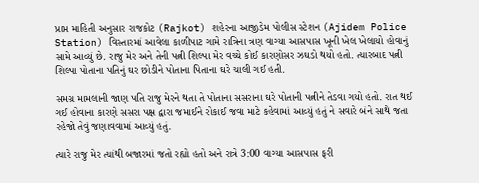પ્રાપ્ત માહિતી અનુસાર રાજકોટ (Rajkot) શહેરના આજીડેમ પોલીસ સ્ટેશન (Ajidem Police Station) વિસ્તારમાં આવેલા કાળીપાટ ગામે રાત્રિના ત્રણ વાગ્યા આસપાસ ખૂની ખેલ ખેલાયો હોવાનું સામે આવ્યું છે. રાજુ મેર અને તેની પત્ની શિલ્પા મેર વચ્ચે કોઈ કારણોસર ઝઘડો થયો હતો. ત્યારબાદ પત્ની શિલ્પા પોતાના પતિનું ઘર છોડીને પોતાના પિતાના ઘરે ચાલી ગઈ હતી.

સમગ્ર મામલાની જાણ પતિ રાજુ મેરને થતા તે પોતાના સસરાના ઘરે પોતાની પત્નીને તેડવા ગયો હતો. રાત થઈ ગઈ હોવાના કારણે સસરા પક્ષ દ્વારા જમાઈને રોકાઈ જવા માટે કહેવામાં આવ્યું હતું ને સવારે બંને સાથે જતા રહેજો તેવું જણાવવામાં આવ્યું હતું.

ત્યારે રાજુ મેર ત્યાંથી બજારમાં જતો રહ્યો હતો અને રાત્રે 3:00 વાગ્યા આસપાસ ફરી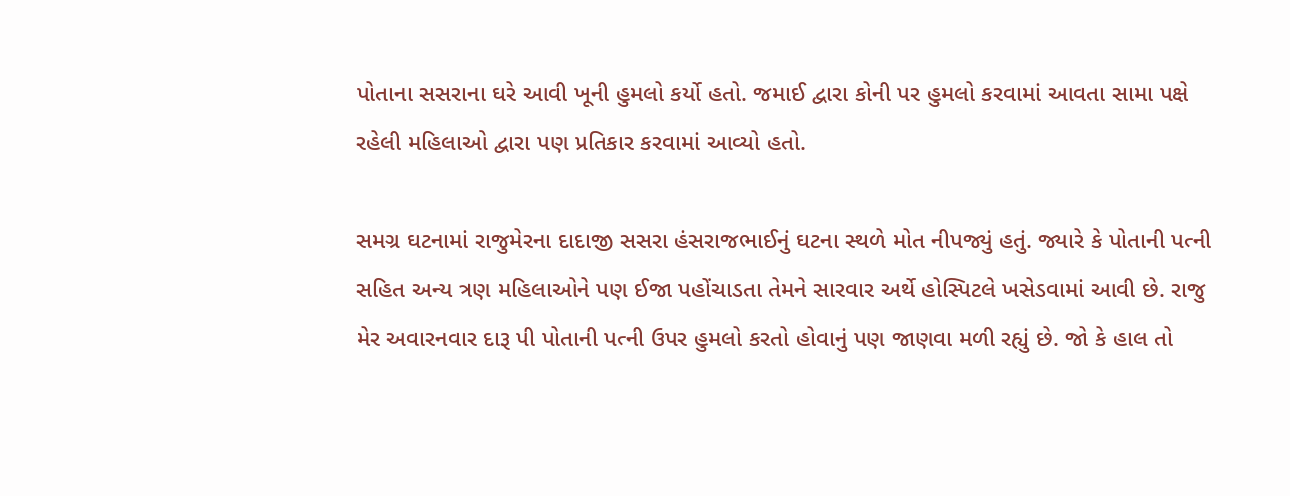પોતાના સસરાના ઘરે આવી ખૂની હુમલો કર્યો હતો. જમાઈ દ્વારા કોની પર હુમલો કરવામાં આવતા સામા પક્ષે રહેલી મહિલાઓ દ્વારા પણ પ્રતિકાર કરવામાં આવ્યો હતો.

સમગ્ર ઘટનામાં રાજુમેરના દાદાજી સસરા હંસરાજભાઈનું ઘટના સ્થળે મોત નીપજ્યું હતું. જ્યારે કે પોતાની પત્ની સહિત અન્ય ત્રણ મહિલાઓને પણ ઈજા પહોંચાડતા તેમને સારવાર અર્થે હોસ્પિટલે ખસેડવામાં આવી છે. રાજુ મેર અવારનવાર દારૂ પી પોતાની પત્ની ઉપર હુમલો કરતો હોવાનું પણ જાણવા મળી રહ્યું છે. જો કે હાલ તો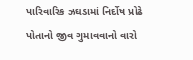પારિવારિક ઝઘડામાં નિર્દોષ પ્રોઢે પોતાનો જીવ ગુમાવવાનો વારો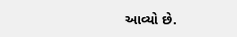આવ્યો છે.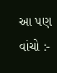આ પણ વાંચો :-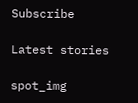Subscribe

Latest stories

spot_img